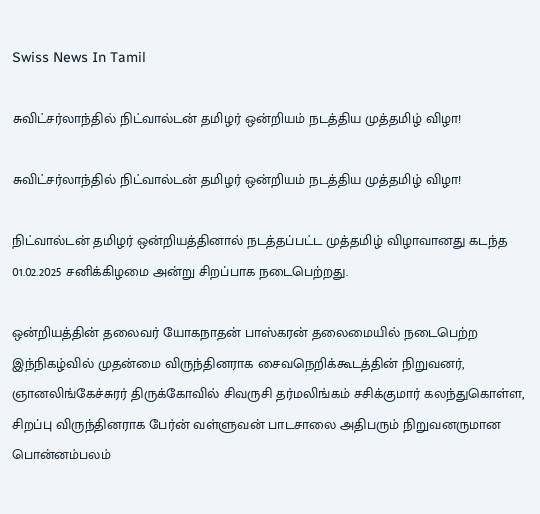Swiss News In Tamil

சுவிட்சர்லாந்தில் நிட்வால்டன் தமிழர் ஒன்றியம் நடத்திய முத்தமிழ் விழா!

சுவிட்சர்லாந்தில் நிட்வால்டன் தமிழர் ஒன்றியம் நடத்திய முத்தமிழ் விழா!

நிட்வால்டன் தமிழர் ஒன்றியத்தினால் நடத்தப்பட்ட முத்தமிழ் விழாவானது கடந்த 01.02.2025 சனிக்கிழமை அன்று சிறப்பாக நடைபெற்றது.

ஒன்றியத்தின் தலைவர் யோகநாதன் பாஸ்கரன் தலைமையில் நடைபெற்ற இந்நிகழ்வில் முதன்மை விருந்தினராக சைவநெறிக்கூடத்தின் நிறுவனர், ஞானலிங்கேச்சுரர் திருக்கோவில் சிவருசி தர்மலிங்கம் சசிக்குமார் கலந்துகொள்ள, சிறப்பு விருந்தினராக பேர்ன் வள்ளுவன் பாடசாலை அதிபரும் நிறுவனருமான பொன்னம்பலம்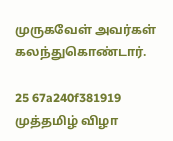முருகவேள் அவர்கள் கலந்துகொண்டார்.

25 67a240f381919 முத்தமிழ் விழா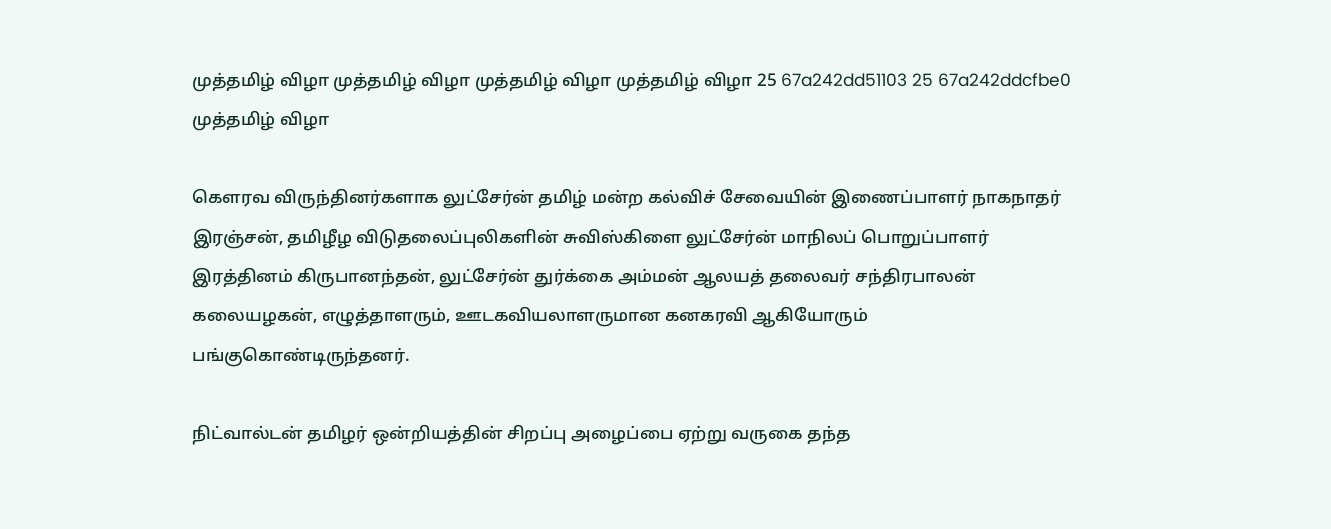முத்தமிழ் விழா முத்தமிழ் விழா முத்தமிழ் விழா முத்தமிழ் விழா 25 67a242dd51103 25 67a242ddcfbe0 முத்தமிழ் விழா

கௌரவ விருந்தினர்களாக லுட்சேர்ன் தமிழ் மன்ற கல்விச் சேவையின் இணைப்பாளர் நாகநாதர் இரஞ்சன், தமிழீழ விடுதலைப்புலிகளின் சுவிஸ்கிளை லுட்சேர்ன் மாநிலப் பொறுப்பாளர் இரத்தினம் கிருபானந்தன், லுட்சேர்ன் துர்க்கை அம்மன் ஆலயத் தலைவர் சந்திரபாலன் கலையழகன், எழுத்தாளரும், ஊடகவியலாளருமான கனகரவி ஆகியோரும் பங்குகொண்டிருந்தனர்.

நிட்வால்டன் தமிழர் ஒன்றியத்தின் சிறப்பு அழைப்பை ஏற்று வருகை தந்த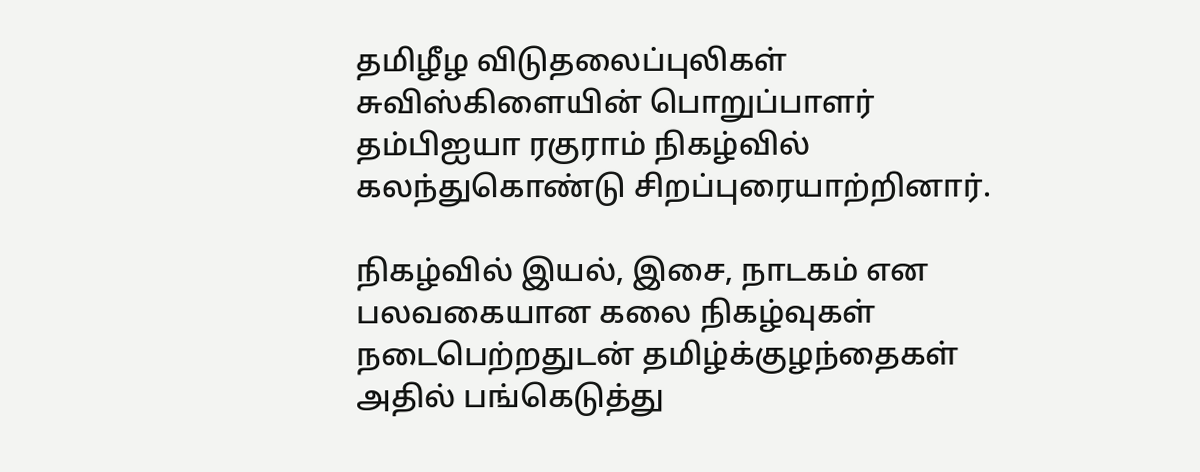தமிழீழ விடுதலைப்புலிகள் சுவிஸ்கிளையின் பொறுப்பாளர் தம்பிஐயா ரகுராம் நிகழ்வில் கலந்துகொண்டு சிறப்புரையாற்றினார்.

நிகழ்வில் இயல், இசை, நாடகம் என பலவகையான கலை நிகழ்வுகள் நடைபெற்றதுடன் தமிழ்க்குழந்தைகள் அதில் பங்கெடுத்து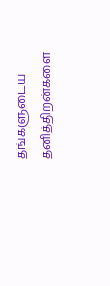தங்களுடைய தனித்திறன்களை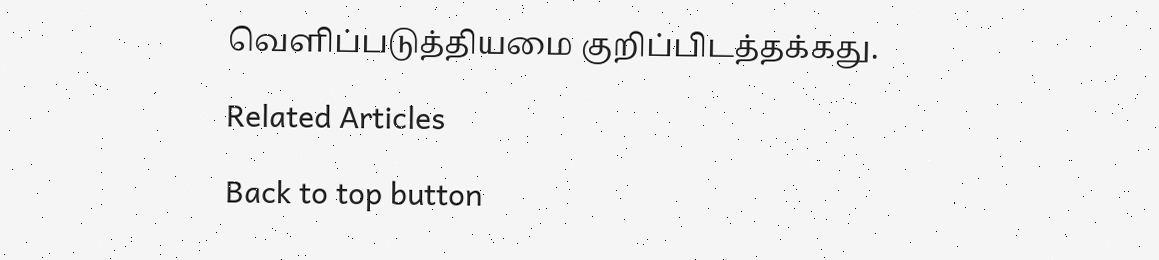வெளிப்படுத்தியமை குறிப்பிடத்தக்கது.

Related Articles

Back to top button